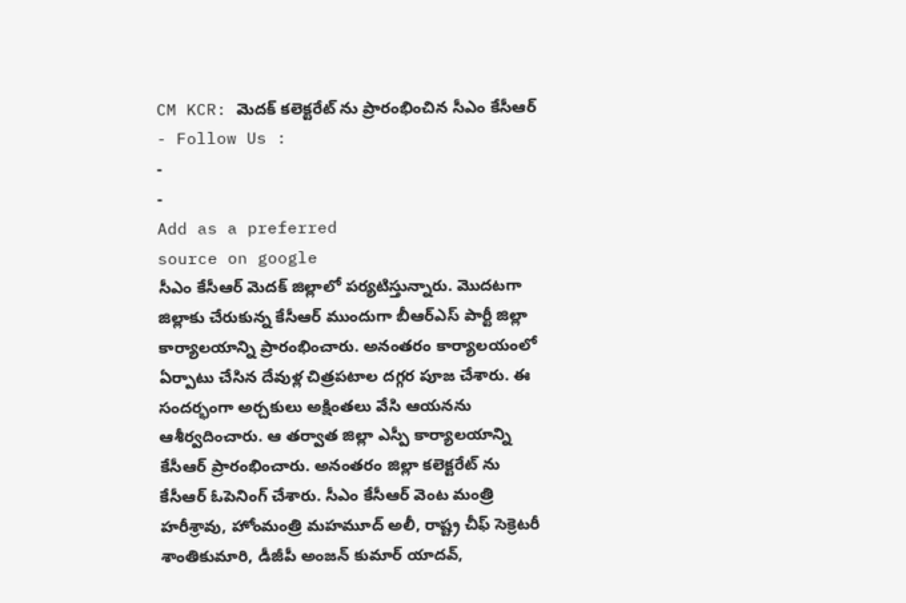CM KCR: మెదక్ కలెక్టరేట్ ను ప్రారంభించిన సీఎం కేసీఆర్
- Follow Us :
-
-
Add as a preferred
source on google
సీఎం కేసీఆర్ మెదక్ జిల్లాలో పర్యటిస్తున్నారు. మొదటగా జిల్లాకు చేరుకున్న కేసీఆర్ ముందుగా బీఆర్ఎస్ పార్టీ జిల్లా కార్యాలయాన్ని ప్రారంభించారు. అనంతరం కార్యాలయంలో ఏర్పాటు చేసిన దేవుళ్ల చిత్రపటాల దగ్గర పూజ చేశారు. ఈ సందర్భంగా అర్చకులు అక్షింతలు వేసి ఆయనను ఆశీర్వదించారు. ఆ తర్వాత జిల్లా ఎస్పీ కార్యాలయాన్ని కేసీఆర్ ప్రారంభించారు. అనంతరం జిల్లా కలెక్టరేట్ ను కేసీఆర్ ఓపెనింగ్ చేశారు. సీఎం కేసీఆర్ వెంట మంత్రి హరీశ్రావు, హోంమంత్రి మహమూద్ అలీ, రాష్ట్ర చీఫ్ సెక్రెటరీ శాంతికుమారి, డీజీపీ అంజన్ కుమార్ యాదవ్,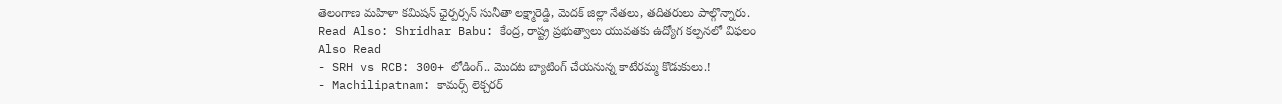తెలంగాణ మహిళా కమిషన్ ఛైర్పర్సన్ సునీతా లక్ష్మారెడ్డి, మెదక్ జిల్లా నేతలు, తదితరులు పాల్గొన్నారు.
Read Also: Shridhar Babu: కేంద్ర, రాష్ట్ర ప్రభుత్వాలు యువతకు ఉద్యోగ కల్పనలో విఫలం
Also Read
- SRH vs RCB: 300+ లోడింగ్.. మొదట బ్యాటింగ్ చేయనున్న కాటేరమ్మ కొడుకులు.!
- Machilipatnam: కామర్స్ లెక్చరర్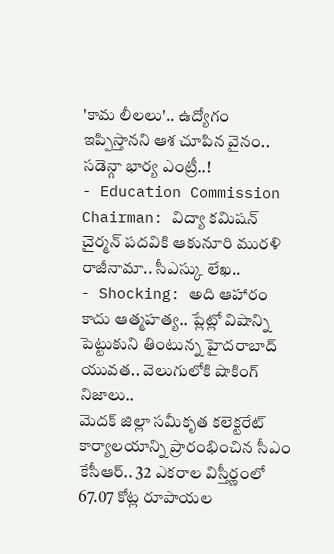'కామ లీలలు'.. ఉద్యోగం ఇప్పిస్తానని ఆశ చూపిన వైనం.. సడెన్గా భార్య ఎంట్రీ..!
- Education Commission Chairman: విద్యా కమిషన్ చైర్మన్ పదవికి ఆకునూరి మురళి రాజీనామా.. సీఎస్కు లేఖ..
- Shocking: అది ఆహారం కాదు ఆత్మహత్య.. ప్లేట్లో విషాన్ని పెట్టుకుని తింటున్న హైదరాబాద్ యువత.. వెలుగులోకి షాకింగ్ నిజాలు..
మెదక్ జిల్లా సమీకృత కలెక్టరేట్ కార్యాలయాన్ని ప్రారంభించిన సీఎం కేసీఆర్.. 32 ఎకరాల విస్తీర్ణంలో 67.07 కోట్ల రూపాయల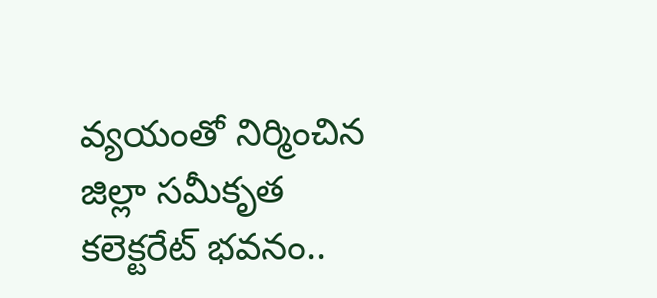వ్యయంతో నిర్మించిన జిల్లా సమీకృత కలెక్టరేట్ భవనం..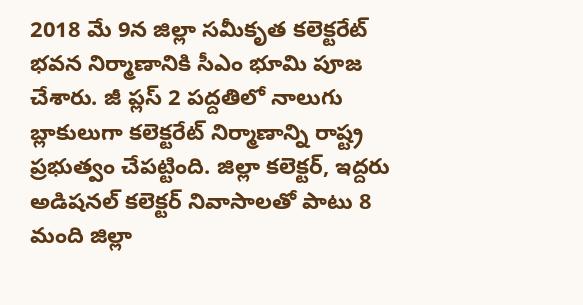2018 మే 9న జిల్లా సమీకృత కలెక్టరేట్ భవన నిర్మాణానికి సీఎం భూమి పూజ చేశారు. జీ ప్లస్ 2 పద్దతిలో నాలుగు బ్లాకులుగా కలెక్టరేట్ నిర్మాణాన్ని రాష్ట్ర ప్రభుత్వం చేపట్టింది. జిల్లా కలెక్టర్, ఇద్దరు అడిషనల్ కలెక్టర్ నివాసాలతో పాటు 8 మంది జిల్లా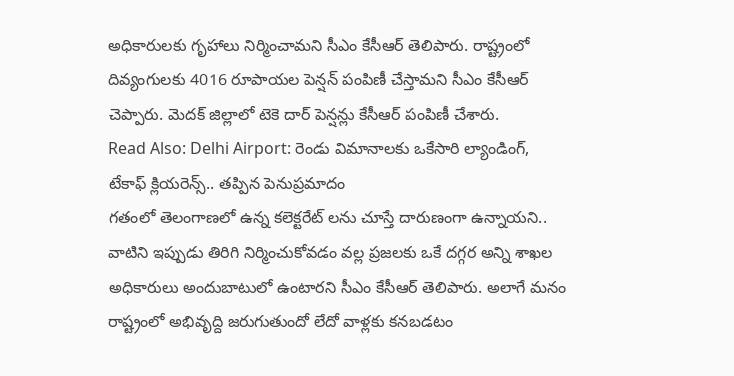అధికారులకు గృహాలు నిర్మించామని సీఎం కేసీఆర్ తెలిపారు. రాష్ట్రంలో దివ్యంగులకు 4016 రూపాయల పెన్షన్ పంపిణీ చేస్తామని సీఎం కేసీఆర్ చెప్పారు. మెదక్ జిల్లాలో టెకె దార్ పెన్షన్లు కేసీఆర్ పంపిణీ చేశారు.
Read Also: Delhi Airport: రెండు విమానాలకు ఒకేసారి ల్యాండింగ్, టేకాఫ్ క్లియరెన్స్.. తప్పిన పెనుప్రమాదం
గతంలో తెలంగాణలో ఉన్న కలెక్టరేట్ లను చూస్తే దారుణంగా ఉన్నాయని.. వాటిని ఇప్పుడు తిరిగి నిర్మించుకోవడం వల్ల ప్రజలకు ఒకే దగ్గర అన్ని శాఖల అధికారులు అందుబాటులో ఉంటారని సీఎం కేసీఆర్ తెలిపారు. అలాగే మనం రాష్ట్రంలో అభివృద్ది జరుగుతుందో లేదో వాళ్లకు కనబడటం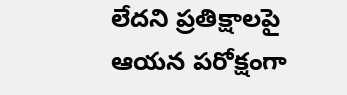లేదని ప్రతిక్షాలపై ఆయన పరోక్షంగా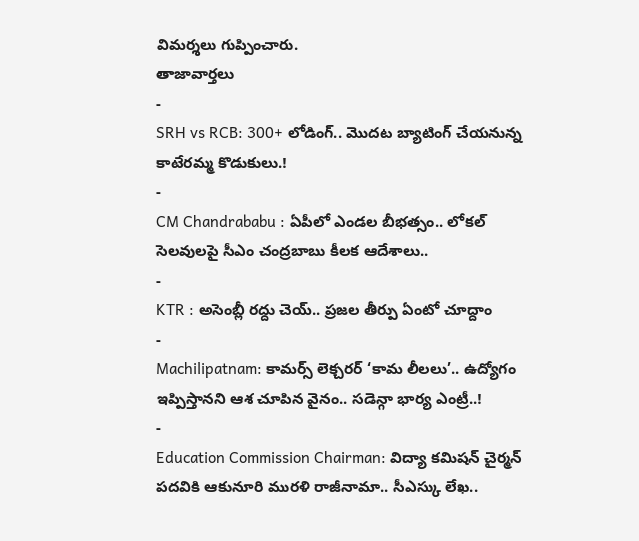విమర్శలు గుప్పించారు.
తాజావార్తలు
-
SRH vs RCB: 300+ లోడింగ్.. మొదట బ్యాటింగ్ చేయనున్న కాటేరమ్మ కొడుకులు.!
-
CM Chandrababu : ఏపీలో ఎండల బీభత్సం.. లోకల్ సెలవులపై సీఎం చంద్రబాబు కీలక ఆదేశాలు..
-
KTR : అసెంబ్లీ రద్దు చెయ్.. ప్రజల తీర్పు ఏంటో చూద్దాం
-
Machilipatnam: కామర్స్ లెక్చరర్ ‘కామ లీలలు’.. ఉద్యోగం ఇప్పిస్తానని ఆశ చూపిన వైనం.. సడెన్గా భార్య ఎంట్రీ..!
-
Education Commission Chairman: విద్యా కమిషన్ చైర్మన్ పదవికి ఆకునూరి మురళి రాజీనామా.. సీఎస్కు లేఖ..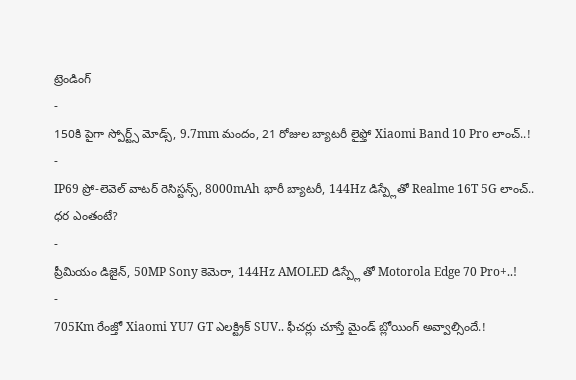ట్రెండింగ్
-
150కి పైగా స్పోర్ట్స్ మోడ్స్, 9.7mm మందం, 21 రోజుల బ్యాటరీ లైఫ్తో Xiaomi Band 10 Pro లాంచ్..!
-
IP69 ప్రో-లెవెల్ వాటర్ రెసిస్టన్స్, 8000mAh భారీ బ్యాటరీ, 144Hz డిస్ప్లేతో Realme 16T 5G లాంచ్.. ధర ఎంతంటే?
-
ప్రీమియం డిజైన్, 50MP Sony కెమెరా, 144Hz AMOLED డిస్ప్లే తో Motorola Edge 70 Pro+..!
-
705Km రేంజ్తో Xiaomi YU7 GT ఎలక్ట్రిక్ SUV.. ఫీచర్లు చూస్తే మైండ్ బ్లోయింగ్ అవ్వాల్సిందే.!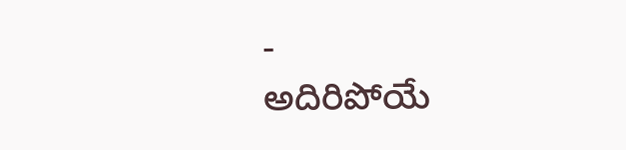-
అదిరిపోయే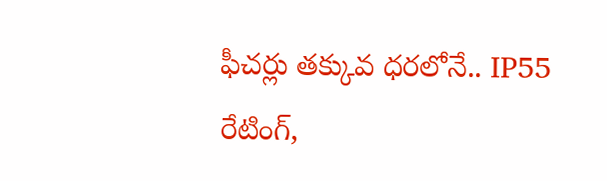ఫీచర్లు తక్కువ ధరలోనే.. IP55 రేటింగ్,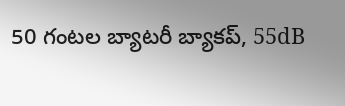50 గంటల బ్యాటరీ బ్యాకప్, 55dB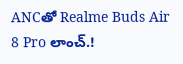ANCతో Realme Buds Air 8 Pro లాంచ్.!